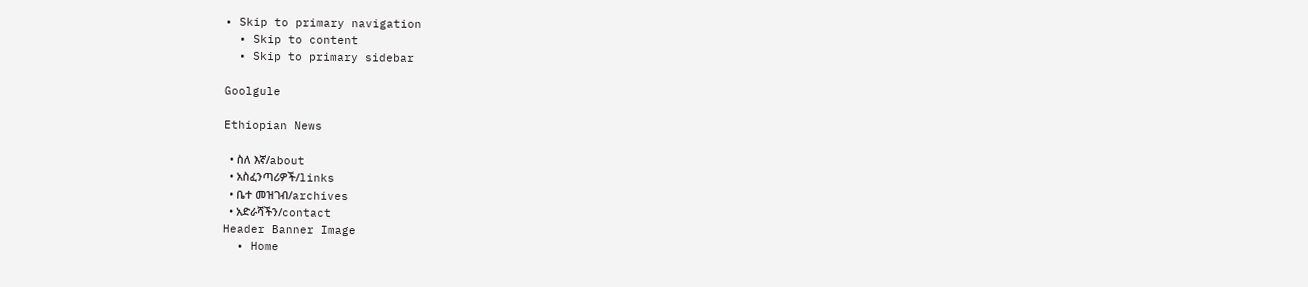• Skip to primary navigation
  • Skip to content
  • Skip to primary sidebar

Goolgule

Ethiopian News

  • ስለ እኛ/about
  • አስፈንጣሪዎች/links
  • ቤተ መዝገብ/archives
  • አድራሻችን/contact
Header Banner Image
  • Home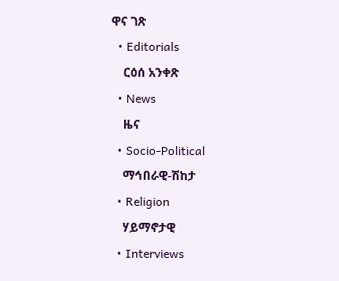ዋና ገጽ
  • Editorials
    ርዕሰ አንቀጽ
  • News
    ዜና
  • Socio-Political
    ማኅበራዊ-ሽከታ
  • Religion
    ሃይማኖታዊ
  • Interviews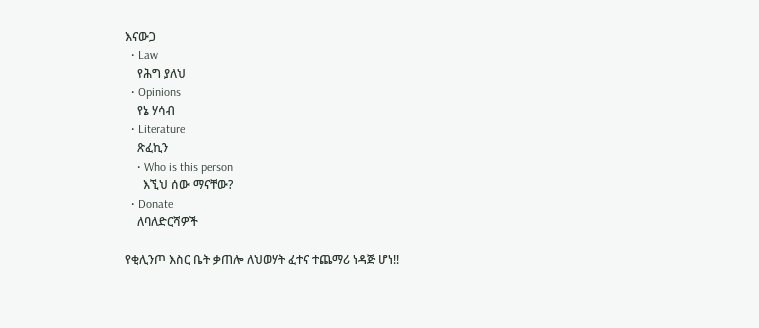እናውጋ
  • Law
    የሕግ ያለህ
  • Opinions
    የኔ ሃሳብ
  • Literature
    ጽፈኪን
    • Who is this person
      እኚህ ሰው ማናቸው?
  • Donate
    ለባለድርሻዎች

የቂሊንጦ እስር ቤት ቃጠሎ ለህወሃት ፈተና ተጨማሪ ነዳጅ ሆነ!!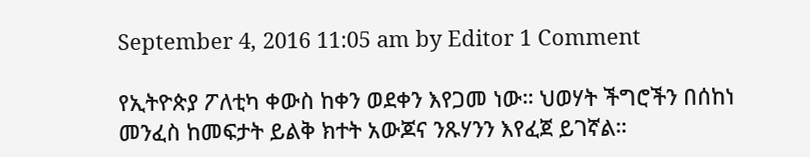September 4, 2016 11:05 am by Editor 1 Comment

የኢትዮጵያ ፖለቲካ ቀውስ ከቀን ወደቀን እየጋመ ነው። ህወሃት ችግሮችን በሰከነ መንፈስ ከመፍታት ይልቅ ክተት አውጆና ንጹሃንን እየፈጀ ይገኛል።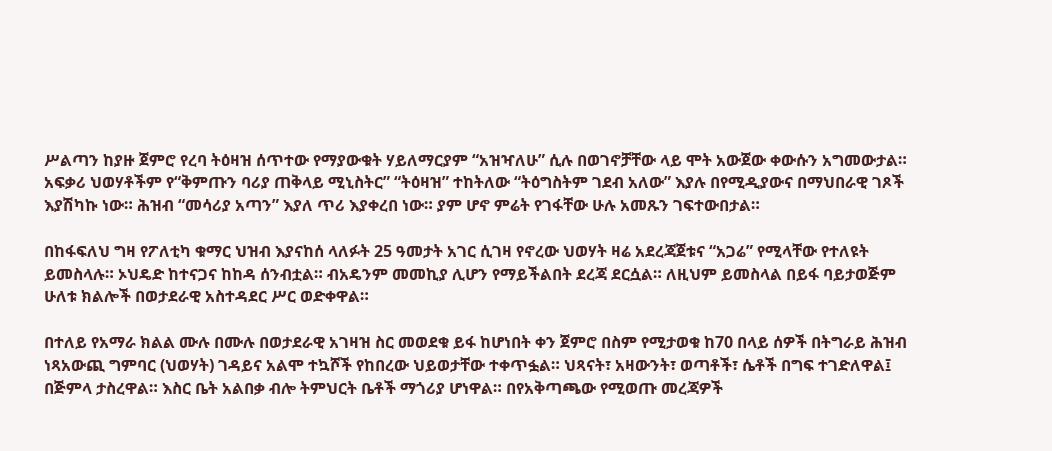ሥልጣን ከያዙ ጀምሮ የረባ ትዕዛዝ ሰጥተው የማያውቁት ሃይለማርያም “አዝዣለሁ” ሲሉ በወገኖቻቸው ላይ ሞት አውጀው ቀውሱን አግመውታል። አፍቃሪ ህወሃቶችም የ“ቅምጡን ባሪያ ጠቅላይ ሚኒስትር” “ትዕዛዝ” ተከትለው “ትዕግስትም ገደብ አለው” እያሉ በየሚዲያውና በማህበራዊ ገጾች እያሽካኩ ነው። ሕዝብ “መሳሪያ አጣን” እያለ ጥሪ እያቀረበ ነው። ያም ሆኖ ምሬት የገፋቸው ሁሉ አመጹን ገፍተውበታል።

በከፋፍለህ ግዛ የፖለቲካ ቁማር ህዝብ እያናከሰ ላለፉት 25 ዓመታት አገር ሲገዛ የኖረው ህወሃት ዛሬ አደረጃጀቱና “አጋሬ” የሚላቸው የተለዩት ይመስላሉ። ኦህዴድ ከተናጋና ከከዳ ሰንብቷል። ብአዴንም መመኪያ ሊሆን የማይችልበት ደረጃ ደርሷል። ለዚህም ይመስላል በይፋ ባይታወጅም ሁለቱ ክልሎች በወታደራዊ አስተዳደር ሥር ወድቀዋል።

በተለይ የአማራ ክልል ሙሉ በሙሉ በወታደራዊ አገዛዝ ስር መወደቁ ይፋ ከሆነበት ቀን ጀምሮ በስም የሚታወቁ ከ70 በላይ ሰዎች በትግራይ ሕዝብ ነጻአውጪ ግምባር (ህወሃት) ገዳይና አልሞ ተኳሾች የከበረው ህይወታቸው ተቀጥፏል። ህጻናት፣ አዛውንት፣ ወጣቶች፣ ሴቶች በግፍ ተገድለዋል፤ በጅምላ ታስረዋል። እስር ቤት አልበቃ ብሎ ትምህርት ቤቶች ማጎሪያ ሆነዋል። በየአቅጣጫው የሚወጡ መረጃዎች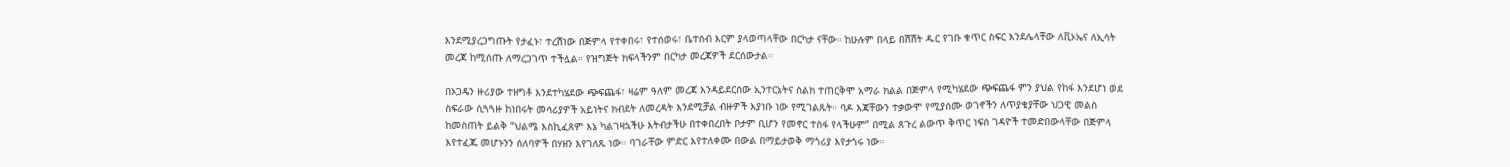እንደሚያረጋግጡት የታፈኑ፣ ተረሽነው በጅምላ የተቀበሩ፣ የተሰወሩ፣ ቤተሰብ እርም ያላወጣላቸው በርካታ ናቸው። ከሁሉም በላይ በሽሽት ዱር የገቡ ቁጥር ስፍር እንደሌላቸው ለቪኦኤና ለኢሳት መረጃ ከሚሰጡ ለማረጋገጥ ተችሏል። የዝግጅት ክፍላችንም በርካታ መረጃዎች ደርሰውታል።

በኦጋዴን ዙሪያው ተዘግቶ እንደተካሄደው ጭፍጨፋ፣ ዛሬም ዓለም መረጃ እንዳይደርሰው ኢንተርኔትና ስልክ ተጠርቅሞ አማራ ክልል በጅምላ የሚካሄደው ጭፍጨፋ ምን ያህል የከፋ እንደሆነ ወደ ስፍራው ሲጓጓዙ ከነበሩት መሳሪያዎች አይነትና ክብደት ለመረዳት እንደሚቻል ብዙዎች እያነቡ ነው የሚገልጹት። ባዶ እጃቸውን ተቃውሞ የሚያሰሙ ወገኖችን ለጥያቄያቸው ህጋዊ መልስ ከመስጠት ይልቅ “ህልሜ እስኪፈጸም እኔ ካልገዛኋችሁ እትብታችሁ በተቀበረበት ቦታም ቢሆን የመኖር ተስፋ የላችሁም” በሚል ጸጉረ ልውጥ ቅጥር ነፍሰ ገዳዮች ተመድበውላቸው በጅምላ እየተፈጁ መሆኑንን ሰለባዎች በሃዘን እየገለጹ ነው። ባገራቸው ምድር እየተለቀሙ በውል በማይታወቅ ማጎሪያ እየታጎሩ ነው።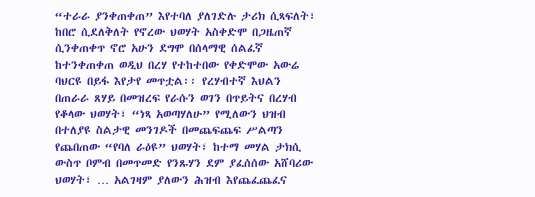“ተራራ ያንቀጠቀጠ” እየተባለ ያለገድሉ ታሪክ ሲጻፍለት፣ ከበሮ ሲደለቅለት የኖረው ህወሃት አስቀድሞ በጋዜጠኛ ሲንቀጠቀጥ ኖሮ አሁን ደግሞ በሰላማዊ ሰልፈኛ ከተንቀጠቀጠ ወዲህ በረሃ የተከተበው የቀድሞው አውሬ ባህርዩ በይፋ እየታየ መጥቷል፡፡ የረሃብተኛ እህልን በጠራራ ጸሃይ በመዝረፍ የራሱን ወገን በጥይትና በረሃብ የቆላው ህወሃት፣ “ነጻ አወጣሃለሁ” የሚለውን ህዝብ በተለያዩ ስልታዊ መንገዶች በመጨፍጨፍ ሥልጣን የጨበጠው “የባለ ራዕዩ” ህወሃት፣ ከተማ መሃል ታክሲ ውስጥ ቦምብ በመጥመድ የንጹሃን ደም ያፈሰሰው አሸባሪው ህወሃት፣ … አልገዛም ያለውን ሕዝብ እየጨፈጨፈና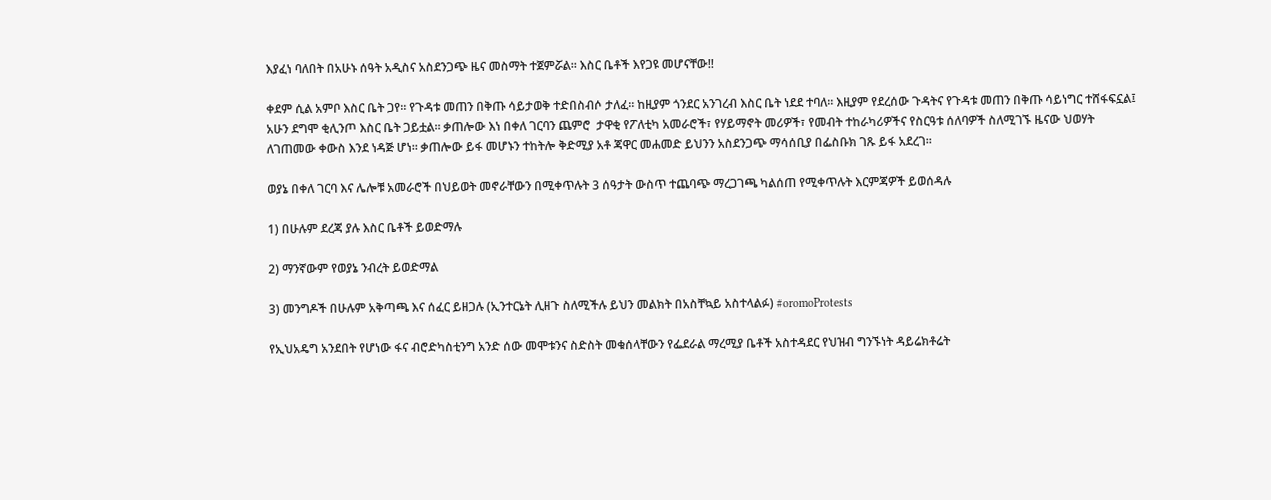እያፈነ ባለበት በአሁኑ ሰዓት አዲስና አስደንጋጭ ዜና መስማት ተጀምሯል። እስር ቤቶች እየጋዩ መሆናቸው!!

ቀደም ሲል አምቦ እስር ቤት ጋየ። የጉዳቱ መጠን በቅጡ ሳይታወቅ ተድበስብሶ ታለፈ። ከዚያም ጎንደር አንገረብ እስር ቤት ነደደ ተባለ። እዚያም የደረሰው ጉዳትና የጉዳቱ መጠን በቅጡ ሳይነግር ተሸፋፍኗል፤ አሁን ደግሞ ቂሊንጦ እስር ቤት ጋይቷል። ቃጠሎው እነ በቀለ ገርባን ጨምሮ  ታዋቂ የፖለቲካ አመራሮች፣ የሃይማኖት መሪዎች፣ የመብት ተከራካሪዎችና የስርዓቱ ሰለባዎች ስለሚገኙ ዜናው ህወሃት ለገጠመው ቀውስ እንደ ነዳጅ ሆነ። ቃጠሎው ይፋ መሆኑን ተከትሎ ቅድሚያ አቶ ጃዋር መሐመድ ይህንን አስደንጋጭ ማሳሰቢያ በፌስቡክ ገጹ ይፋ አደረገ።

ወያኔ በቀለ ገርባ እና ሌሎቹ አመራሮች በህይወት መኖራቸውን በሚቀጥሉት 3 ሰዓታት ውስጥ ተጨባጭ ማረጋገጫ ካልሰጠ የሚቀጥሉት እርምጃዎች ይወሰዳሉ

1) በሁሉም ደረጃ ያሉ እስር ቤቶች ይወድማሉ

2) ማንኛውም የወያኔ ንብረት ይወድማል

3) መንግዶች በሁሉም አቅጣጫ እና ሰፈር ይዘጋሉ (ኢንተርኔት ሊዘጉ ስለሚችሉ ይህን መልክት በአስቸኳይ አስተላልፉ) #oromoProtests

የኢህአዴግ አንደበት የሆነው ፋና ብሮድካስቲንግ አንድ ሰው መሞቱንና ስድስት መቁሰላቸውን የፌደራል ማረሚያ ቤቶች አስተዳደር የህዝብ ግንኙነት ዳይሬክቶሬት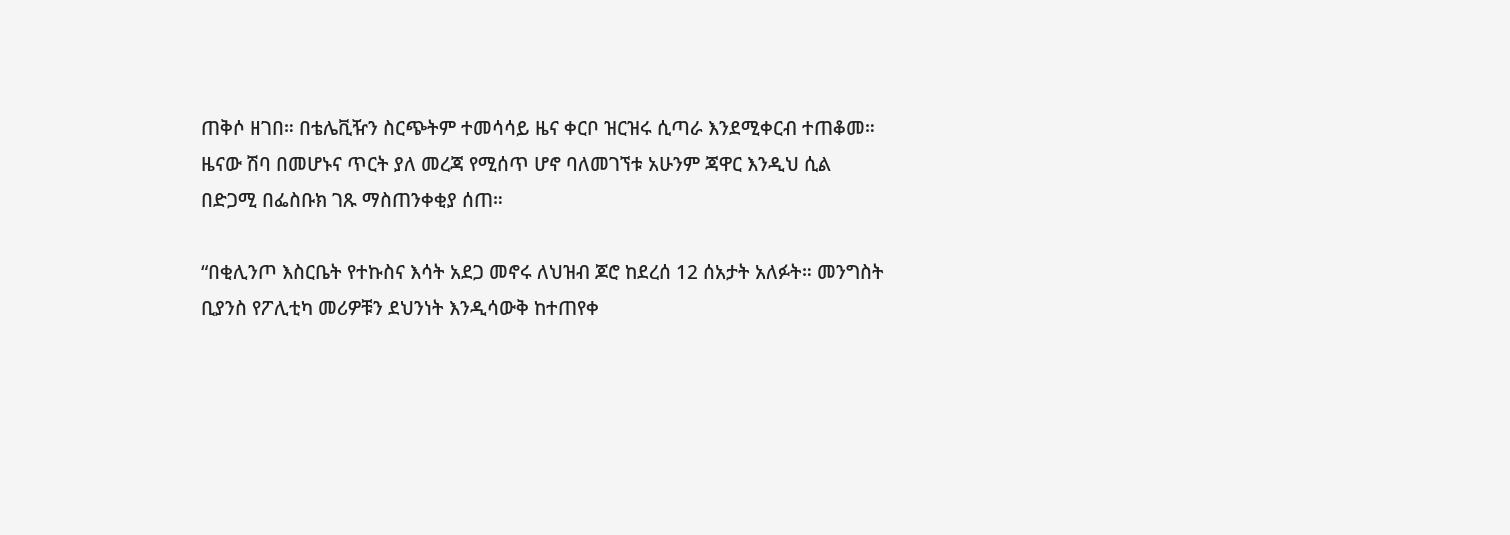ጠቅሶ ዘገበ። በቴሌቪዥን ስርጭትም ተመሳሳይ ዜና ቀርቦ ዝርዝሩ ሲጣራ እንደሚቀርብ ተጠቆመ። ዜናው ሽባ በመሆኑና ጥርት ያለ መረጃ የሚሰጥ ሆኖ ባለመገኘቱ አሁንም ጃዋር እንዲህ ሲል በድጋሚ በፌስቡክ ገጹ ማስጠንቀቂያ ሰጠ።

“በቂሊንጦ እስርቤት የተኩስና እሳት አደጋ መኖሩ ለህዝብ ጆሮ ከደረሰ 12 ሰአታት አለፉት። መንግስት ቢያንስ የፖሊቲካ መሪዎቹን ደህንነት እንዲሳውቅ ከተጠየቀ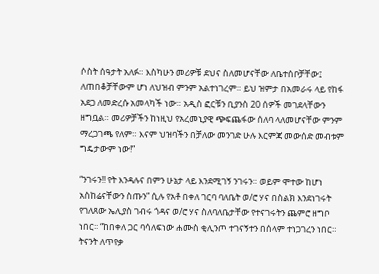ሶስት ሰዓታት አለፉ። እስካሁን መሪዎቹ ደህና ስለመሆናቸው ለቤተሰቦቻቸው፤ ለጠበቆቻቸውም ሆነ ለህዝብ ምንም አልተነገረም። ይህ ዝምታ በአመራሩ ላይ የከፋ አደጋ ለመድረሱ አመላካች ነው። አዲስ ፎርቹን ቢያንስ 20 ሰዎች መገደላቸውን ዘግቧል። መሪዎቻችን ከነዚህ የአረመኒያዊ ጭፍጨፋው ሰለባ ላለመሆናቸው ምንም ማረጋገጫ የለም። እናም ህዝባችን በቻለው መንገድ ሁሉ እርምጃ መውሰድ መብቱም ግዴታውም ነው!”

“ንገሩን!! የት እንዳሉና በምን ሁኔታ ላይ እንደሚገኝ ንገሩን። ወይም ሞተው ከሆነ አስከሬናቸውን ስጡን” ሲሉ የአቶ በቀለ ገርባ ባለቤት ወ/ሮ ሃና በስልክ እንደነገሩት የገለጸው ኤሊያስ ገብሩ ጎዳና ወ/ሮ ሃና ስለባለቤታቸው የተናገሩትን ጨምሮ ዘግቦ ነበር፡፡ “ከበቀለ ጋር ባሳለፍነው ሐሙስ ቂሊንጦ ተገናኝተን በሰላም ተነጋገረን ነበር። ትናንት ለጥየቃ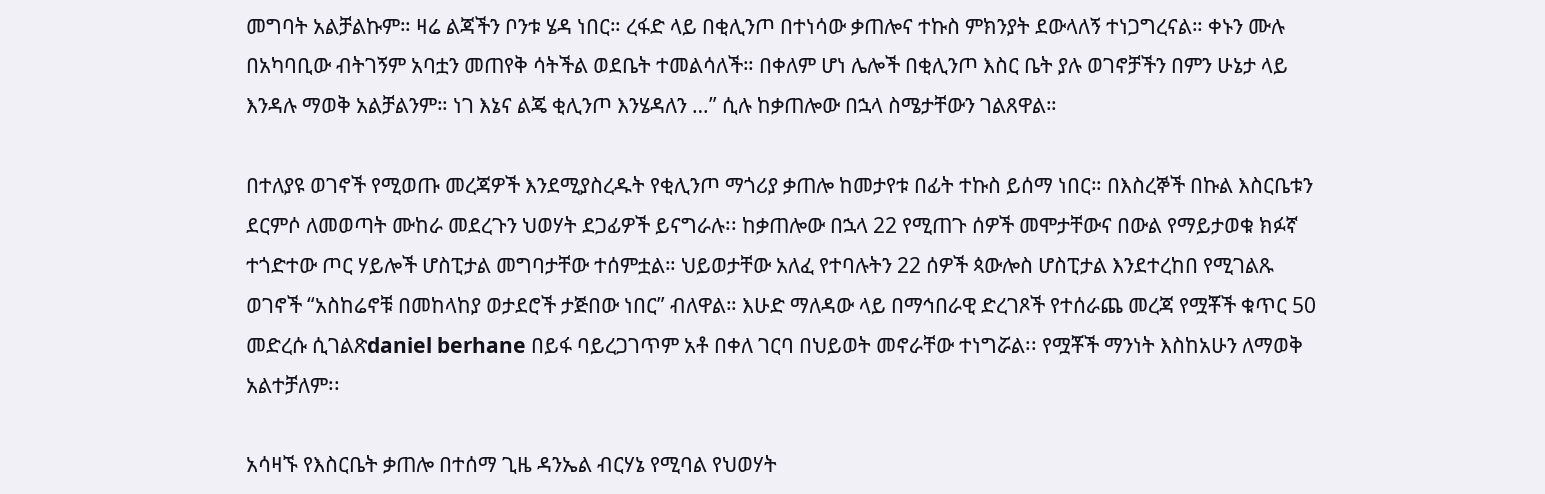መግባት አልቻልኩም። ዛሬ ልጃችን ቦንቱ ሄዳ ነበር። ረፋድ ላይ በቂሊንጦ በተነሳው ቃጠሎና ተኩስ ምክንያት ደውላለኝ ተነጋግረናል። ቀኑን ሙሉ በአካባቢው ብትገኝም አባቷን መጠየቅ ሳትችል ወደቤት ተመልሳለች። በቀለም ሆነ ሌሎች በቂሊንጦ እስር ቤት ያሉ ወገኖቻችን በምን ሁኔታ ላይ እንዳሉ ማወቅ አልቻልንም። ነገ እኔና ልጄ ቂሊንጦ እንሄዳለን …” ሲሉ ከቃጠሎው በኋላ ስሜታቸውን ገልጸዋል።

በተለያዩ ወገኖች የሚወጡ መረጃዎች እንደሚያስረዱት የቂሊንጦ ማጎሪያ ቃጠሎ ከመታየቱ በፊት ተኩስ ይሰማ ነበር። በእስረኞች በኩል እስርቤቱን ደርምሶ ለመወጣት ሙከራ መደረጉን ህወሃት ደጋፊዎች ይናግራሉ፡፡ ከቃጠሎው በኋላ 22 የሚጠጉ ሰዎች መሞታቸውና በውል የማይታወቁ ክፉኛ ተጎድተው ጦር ሃይሎች ሆስፒታል መግባታቸው ተሰምቷል። ህይወታቸው አለፈ የተባሉትን 22 ሰዎች ጳውሎስ ሆስፒታል እንደተረከበ የሚገልጹ ወገኖች “አስከሬኖቹ በመከላከያ ወታደሮች ታጅበው ነበር” ብለዋል። እሁድ ማለዳው ላይ በማኅበራዊ ድረገጾች የተሰራጨ መረጃ የሟቾች ቁጥር 50 መድረሱ ሲገልጽdaniel berhane በይፋ ባይረጋገጥም አቶ በቀለ ገርባ በህይወት መኖራቸው ተነግሯል፡፡ የሟቾች ማንነት እስከአሁን ለማወቅ አልተቻለም፡፡

አሳዛኙ የእስርቤት ቃጠሎ በተሰማ ጊዜ ዳንኤል ብርሃኔ የሚባል የህወሃት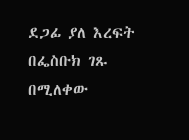ደጋፊ ያለ እረፍት በፌስቡክ ገጹ በሚለቀው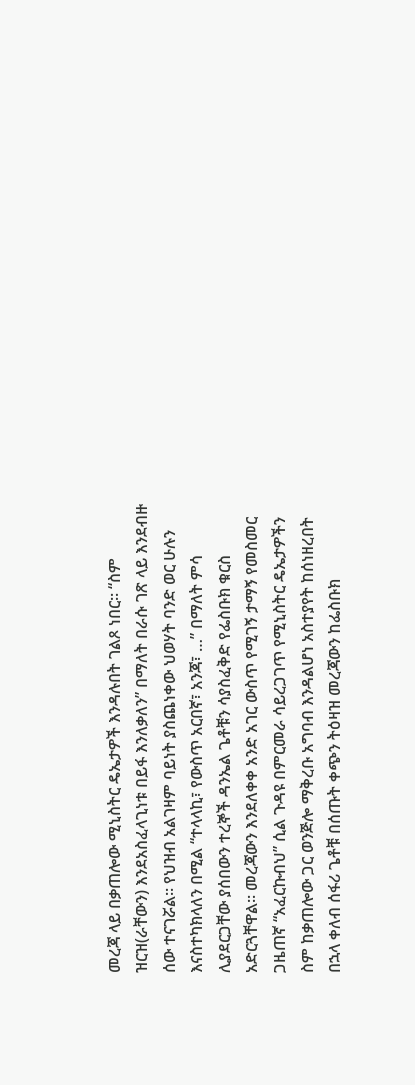መረጃ ላይ በቃጠሎው ሚኒስትር ዴኤታዎች እንዳሉበት ገልጾ ነበር፡፡ “ስም ዝርዝ(ራቸውን) እንደአስፈላጊነቱ በይፋ እንለቃለን” በማለት በራሱ ገጽ ላይ እንደብዙ ሰው ተናገሯል፡፡ የህዝብ አልገዛም ባይነት ያስጨነቀው ህወሃት ባንድ ወር ሁሉን እናስተካክላለን በሚል “ተላላኪ፣ የውስጥ አርበኛ፣ አንጃ፣ …” በማለት ምሳ ሊያደርጋቸው ያሰበውን ተረኞች ዳንኤል ጌቶቹን ሳያስፈቅድ የፌስቡክ ቁርስ አድርጓቸዋል፡፡ መረጃውን እንደለቀቀ አንድ አገር ውስጥ የሚገኝ ታማኝ የመስመር ጋዜጠኛ “አፈርኩብህ” ሲል ጉዳዩ በምርመራ ሳይረጋገጥ የሚኒስትር ዴኤታዎችን ስም ከቃጠሎው ጋር ወንጅሎ ማቅረቡ አግባብ እንዳልሆነ አስተያየት ከሰነዘረበት በኋላ ቀለብ ሰፋሪ ጌቶቹ በሰጡት ቀጭን ትዕዛዝ መረጃውን ከፌስቡክ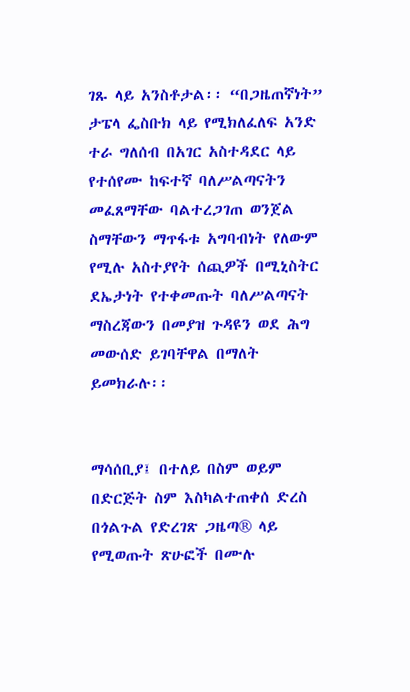ገጹ ላይ አንስቶታል፡፡ “በጋዜጠኛነት” ታፔላ ፌስቡክ ላይ የሚክለፈለፍ አንድ ተራ ግለሰብ በአገር አስተዳደር ላይ የተሰየሙ ከፍተኛ ባለሥልጣናትን መፈጸማቸው ባልተረጋገጠ ወንጀል ስማቸውን ማጥፋቱ አግባብነት የለውም የሚሉ አስተያየት ሰጪዎች በሚኒስትር ደኤታነት የተቀመጡት ባለሥልጣናት ማስረጃውን በመያዝ ጉዳዩን ወደ ሕግ መውሰድ ይገባቸዋል በማለት ይመክራሉ፡፡


ማሳሰቢያ፤ በተለይ በስም ወይም በድርጅት ስም እስካልተጠቀሰ ድረስ በጎልጉል የድረገጽ ጋዜጣ® ላይ የሚወጡት ጽሁፎች በሙሉ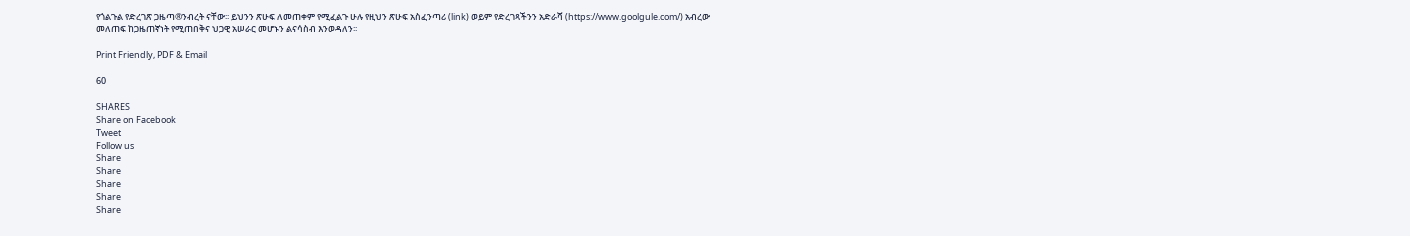የጎልጉል የድረገጽ ጋዜጣ®ንብረት ናቸው፡፡ ይህንን ጽሁፍ ለመጠቀም የሚፈልጉ ሁሉ የዚህን ጽሁፍ አስፈንጣሪ (link) ወይም የድረገጻችንን አድራሻ (https://www.goolgule.com/) አብረው መለጠፍ ከጋዜጠኛነት የሚጠበቅና ህጋዊ አሠራር መሆኑን ልናሳስብ እንወዳለን፡፡

Print Friendly, PDF & Email

60

SHARES
Share on Facebook
Tweet
Follow us
Share
Share
Share
Share
Share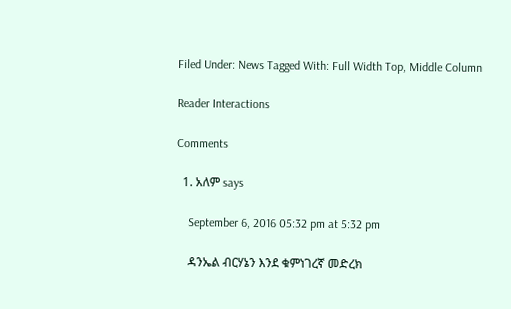Filed Under: News Tagged With: Full Width Top, Middle Column

Reader Interactions

Comments

  1. አለም says

    September 6, 2016 05:32 pm at 5:32 pm

    ዳንኤል ብርሃኔን እንደ ቁምነገረኛ መድረክ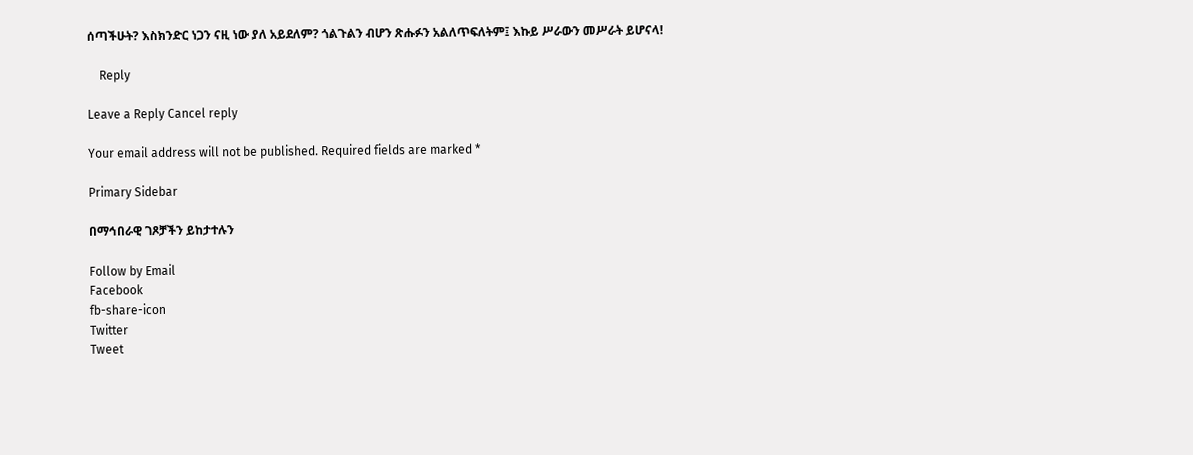ሰጣችሁት? እስክንድር ነጋን ናዚ ነው ያለ አይደለም? ጎልጉልን ብሆን ጽሑፉን አልለጥፍለትም፤ እኩይ ሥራውን መሥራት ይሆናላ!

    Reply

Leave a Reply Cancel reply

Your email address will not be published. Required fields are marked *

Primary Sidebar

በማኅበራዊ ገጾቻችን ይከታተሉን

Follow by Email
Facebook
fb-share-icon
Twitter
Tweet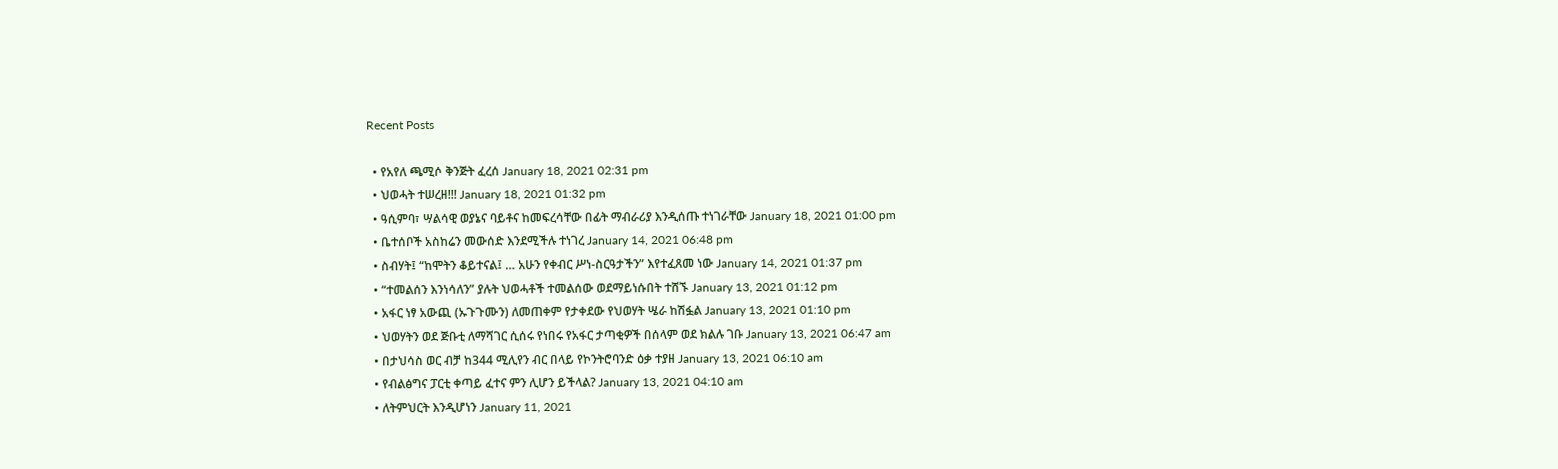Recent Posts

  • የአየለ ጫሚሶ ቅንጅት ፈረሰ January 18, 2021 02:31 pm
  • ህወሓት ተሠረዘ!!! January 18, 2021 01:32 pm
  • ዓሲምባ፣ ሣልሳዊ ወያኔና ባይቶና ከመፍረሳቸው በፊት ማብራሪያ እንዲሰጡ ተነገራቸው January 18, 2021 01:00 pm
  • ቤተሰቦች አስከሬን መውሰድ እንደሚችሉ ተነገረ January 14, 2021 06:48 pm
  • ስብሃት፤ “ከሞትን ቆይተናል፤ … አሁን የቀብር ሥነ-ስርዓታችን” እየተፈጸመ ነው January 14, 2021 01:37 pm
  • “ተመልሰን እንነሳለን” ያሉት ህወሓቶች ተመልሰው ወደማይነሱበት ተሸኙ January 13, 2021 01:12 pm
  • አፋር ነፃ አውጪ (ኡጉጉሙን) ለመጠቀም የታቀደው የህወሃት ሤራ ከሽፏል January 13, 2021 01:10 pm
  • ህወሃትን ወደ ጅቡቲ ለማሻገር ሲሰሩ የነበሩ የአፋር ታጣቂዎች በሰላም ወደ ክልሉ ገቡ January 13, 2021 06:47 am
  • በታህሳስ ወር ብቻ ከ344 ሚሊየን ብር በላይ የኮንትሮባንድ ዕቃ ተያዘ January 13, 2021 06:10 am
  • የብልፅግና ፓርቲ ቀጣይ ፈተና ምን ሊሆን ይችላል? January 13, 2021 04:10 am
  • ለትምህርት እንዲሆነን January 11, 2021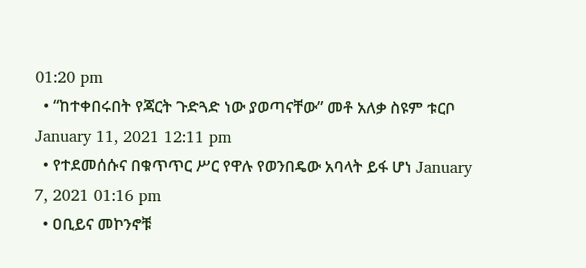01:20 pm
  • “ከተቀበሩበት የጃርት ጉድጓድ ነው ያወጣናቸው” መቶ አለቃ ስዩም ቱርቦ January 11, 2021 12:11 pm
  • የተደመሰሱና በቁጥጥር ሥር የዋሉ የወንበዴው አባላት ይፋ ሆነ January 7, 2021 01:16 pm
  • ዐቢይና መኮንኖቹ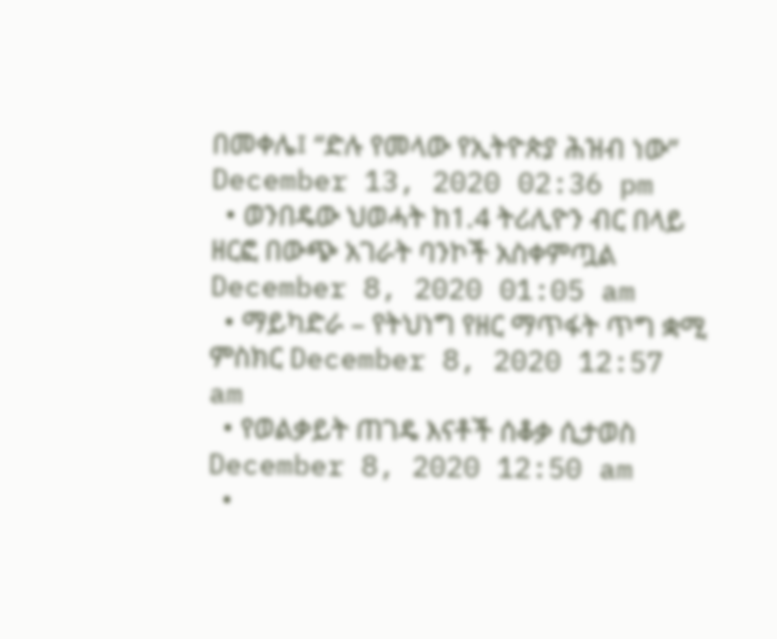በመቀሌ፤ “ድሉ የመላው የኢትዮጵያ ሕዝብ ነው” December 13, 2020 02:36 pm
  • ወንበዴው ህወሓት ከ1.4 ትሪሊዮን ብር በላይ ዘርፎ በውጭ አገራት ባንኮች አስቀምጧል December 8, 2020 01:05 am
  • ማይካድራ – የትህነግ የዘር ማጥፋት ጥግ ቋሚ ምስክር December 8, 2020 12:57 am
  • የወልቃይት ጠገዴ እናቶች ሰቆቃ ሲታወስ December 8, 2020 12:50 am
  •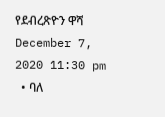የደብረጽዮን ዋሻ December 7, 2020 11:30 pm
  • ባለ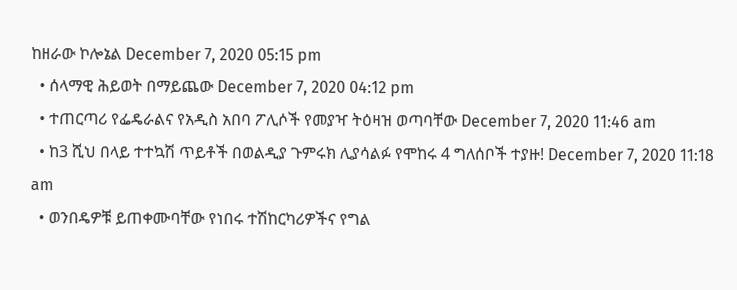ከዘራው ኮሎኔል December 7, 2020 05:15 pm
  • ሰላማዊ ሕይወት በማይጨው December 7, 2020 04:12 pm
  • ተጠርጣሪ የፌዴራልና የአዲስ አበባ ፖሊሶች የመያዣ ትዕዛዝ ወጣባቸው December 7, 2020 11:46 am
  • ከ3 ሺህ በላይ ተተኳሽ ጥይቶች በወልዲያ ጉምሩክ ሊያሳልፉ የሞከሩ 4 ግለሰቦች ተያዙ! December 7, 2020 11:18 am
  • ወንበዴዎቹ ይጠቀሙባቸው የነበሩ ተሽከርካሪዎችና የግል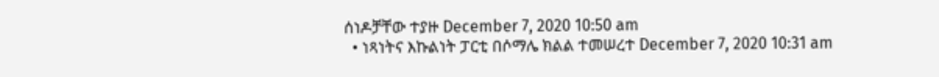ሰነዶቻቸው ተያዙ December 7, 2020 10:50 am
  • ነጻነትና እኩልነት ፓርቲ በሶማሌ ክልል ተመሠረተ December 7, 2020 10:31 am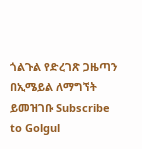ጎልጉል የድረገጽ ጋዜጣን በኢሜይል ለማግኘት ይመዝገቡ Subscribe to Golgul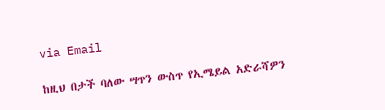via Email

ከዚህ በታች ባለው ሣጥን ውስጥ የኢሜይል አድራሻዎን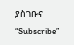ያስገቡና “Subscribe”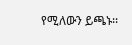የሚለውን ይጫኑ፡፡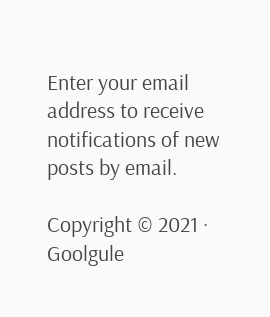Enter your email address to receive notifications of new posts by email.

Copyright © 2021 · Goolgule